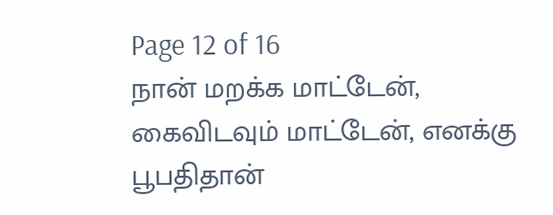Page 12 of 16
நான் மறக்க மாட்டேன், கைவிடவும் மாட்டேன், எனக்கு பூபதிதான்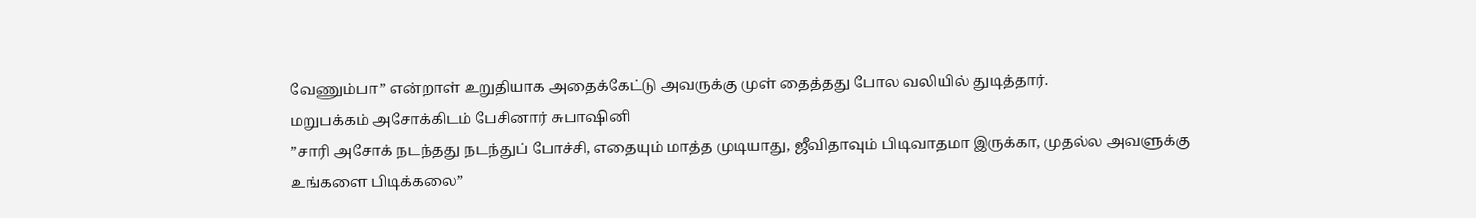வேணும்பா” என்றாள் உறுதியாக அதைக்கேட்டு அவருக்கு முள் தைத்தது போல வலியில் துடித்தார்.
மறுபக்கம் அசோக்கிடம் பேசினார் சுபாஷினி
”சாரி அசோக் நடந்தது நடந்துப் போச்சி, எதையும் மாத்த முடியாது, ஜீவிதாவும் பிடிவாதமா இருக்கா, முதல்ல அவளுக்கு உங்களை பிடிக்கலை”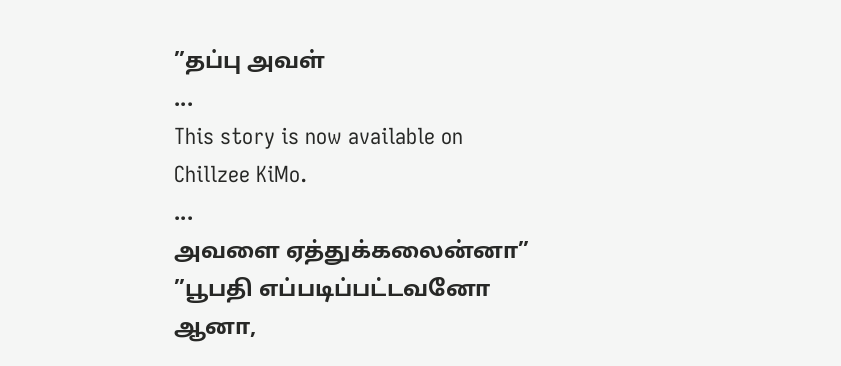”தப்பு அவள்
...
This story is now available on Chillzee KiMo.
...
அவளை ஏத்துக்கலைன்னா”
”பூபதி எப்படிப்பட்டவனோ ஆனா,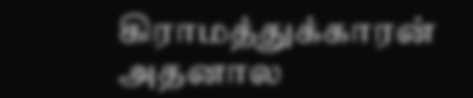கிராமத்துக்காரன் அதனால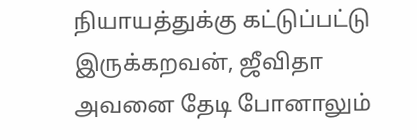நியாயத்துக்கு கட்டுப்பட்டு இருக்கறவன், ஜீவிதா அவனை தேடி போனாலும்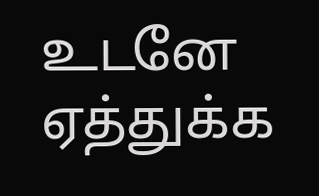உடனே ஏத்துக்க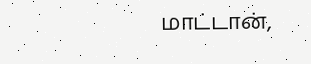மாட்டான்,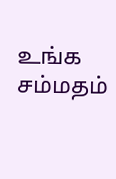உங்க சம்மதம்